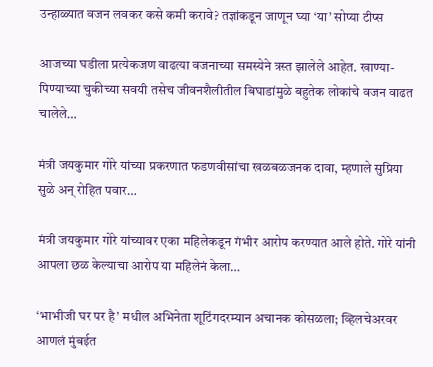उन्हाळ्यात वजन लवकर कसे कमी करावे? तज्ञांकडून जाणून घ्या ‘या’ सोप्या टीप्स

आजच्या घडीला प्रत्येकजण वाढत्या वजनाच्या समस्येने त्रस्त झालेले आहेत. खाण्या-पिण्याच्या चुकीच्या सवयी तसेच जीवनशैलीतील बिघाडांमुळे बहुतेक लोकांचे वजन वाढत चालेले…

मंत्री जयकुमार गोरे यांच्या प्रकरणात फडणवीसांचा खळबळजनक दावा, म्हणाले सुप्रिया सुळे अन् रोहित पवार…

मंत्री जयकुमार गोरे यांच्यावर एका महिलेकडून गंभीर आरोप करण्यात आले होते. गोरे यांनी आपला छळ केल्याचा आरोप या महिलेनं केला…

‘भाभीजी घर पर है’ मधील अभिनेता शूटिंगदरम्यान अचानक कोसळला; व्हिलचेअरवर आणलं मुंबईत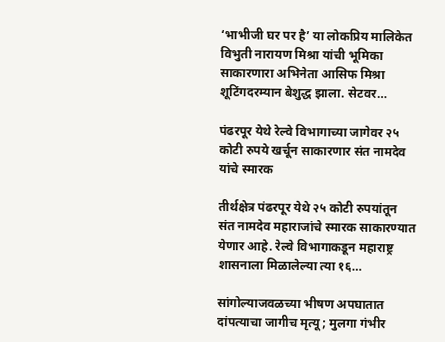‘भाभीजी घर पर है’ या लोकप्रिय मालिकेत विभुती नारायण मिश्रा यांची भूमिका साकारणारा अभिनेता आसिफ मिश्रा शूटिंगदरम्यान बेशुद्ध झाला. सेटवर…

पंढरपूर येथे रेल्वे विभागाच्या जागेवर २५ कोटी रुपये खर्चून साकारणार संत नामदेव यांचे स्मारक

तीर्थक्षेत्र पंढरपूर येथे २५ कोटी रुपयांतून संत नामदेव महाराजांचे स्मारक साकारण्यात येणार आहे. रेल्वे विभागाकडून महाराष्ट्र शासनाला मिळालेल्या त्या १६…

सांगोल्याजवळच्या भीषण अपघातात दांपत्याचा जागीच मृत्यू; मुलगा गंभीर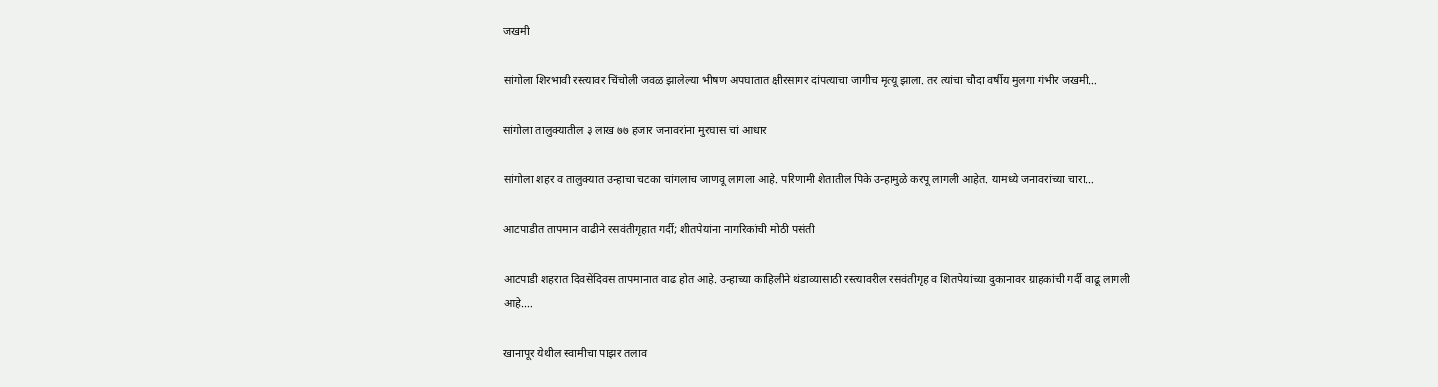जखमी

सांगोला शिरभावी रस्त्यावर चिंचोली जवळ झालेल्या भीषण अपघातात क्षीरसागर दांपत्याचा जागीच मृत्यू झाला. तर त्यांचा चौदा वर्षीय मुलगा गंभीर जखमी…

सांगोला तालुक्यातील ३ लाख ७७ हजार जनावरांना मुरघास चां आधार

सांगोला शहर व तालुक्यात उन्हाचा चटका चांगलाच जाणवू लागला आहे. परिणामी शेतातील पिके उन्हामुळे करपू लागली आहेत. यामध्ये जनावरांच्या चारा…

आटपाडीत तापमान वाढीने रसवंतीगृहात गर्दी; शीतपेयांना नागरिकांची मोठी पसंती

आटपाडी शहरात दिवसेंदिवस तापमानात वाढ होत आहे. उन्हाच्या काहिलीने थंडाव्यासाठी रस्त्यावरील रसवंतीगृह व शितपेयांच्या दुकानावर ग्राहकांची गर्दी वाढू लागली आहे.…

खानापूर येथील स्वामीचा पाझर तलाव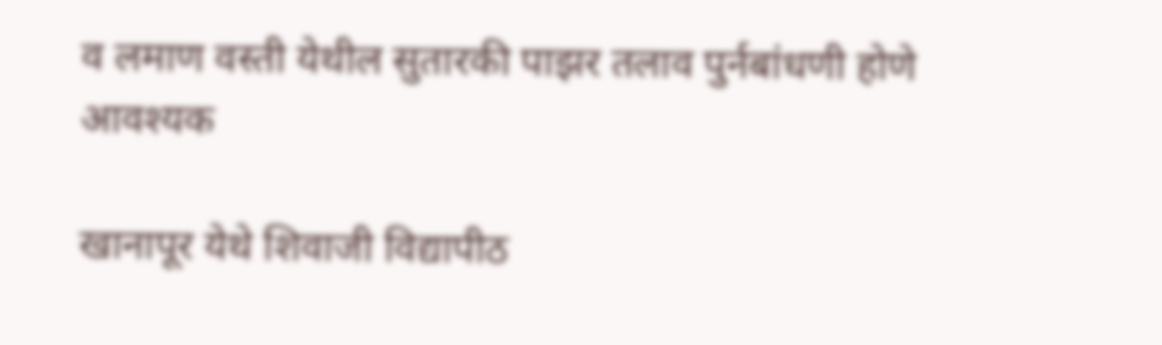व लमाण वस्ती येथील सुतारकी पाझर तलाव पुर्नबांधणी होणे आवश्यक

खानापूर येथे शिवाजी विद्यापीठ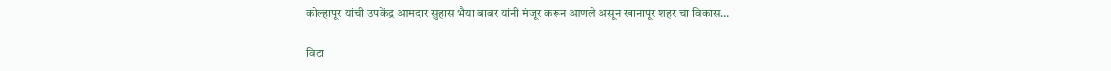कोल्हापूर यांची उपकेंद्र आमदार सुहास भैया बाबर यांनी मंजूर करून आणले असून खानापूर शहर चा विकास…

विटा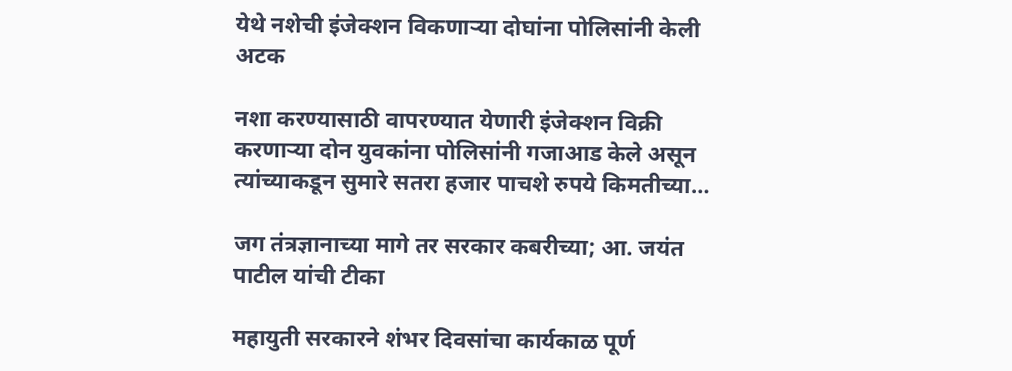येथे नशेची इंजेक्शन विकणाऱ्या दोघांना पोलिसांनी केली अटक

नशा करण्यासाठी वापरण्यात येणारी इंजेक्शन विक्री करणाऱ्या दोन युवकांना पोलिसांनी गजाआड केले असून त्यांच्याकडून सुमारे सतरा हजार पाचशे रुपये किमतीच्या…

जग तंत्रज्ञानाच्या मागे तर सरकार कबरीच्या; आ. जयंत पाटील यांची टीका

महायुती सरकारने शंभर दिवसांचा कार्यकाळ पूर्ण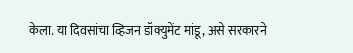केला. या दिवसांचा व्हिजन डॉक्युमेंट मांडू, असे सरकारने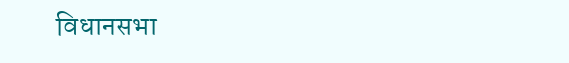विधानसभा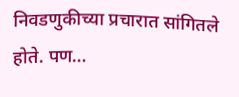निवडणुकीच्या प्रचारात सांगितले होते. पण…